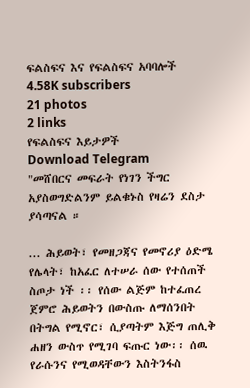ፍልስፍና እና የፍልስፍና አባባሎች
4.58K subscribers
21 photos
2 links
የፍልስፍና እይታዎች
Download Telegram
"መሸበርና መፍራት የነገን ችግር አያስወግድልንም ይልቁኑስ የዛሬን ደስታ ያሳጣናል ።

... ሕይወት፣ የመዘጋጃና የመኖሪያ ዕድሜ የሌላት፣ ከአፈር ለተሠራ ሰው የተሰጠች ስጦታ ነች ፡፡ የሰው ልጅም ከተፈጠረ ጀምሮ ሕይወትን በውስጡ ለማሰንበት በትግል የሚኖር፣ ሲያጣትም እጅግ ጠሊቅ ሐዘን ውስጥ የሚገባ ፍጡር ነው፡፡ ሰዉ የራሱንና የሚወዳቸውን እስትንፋስ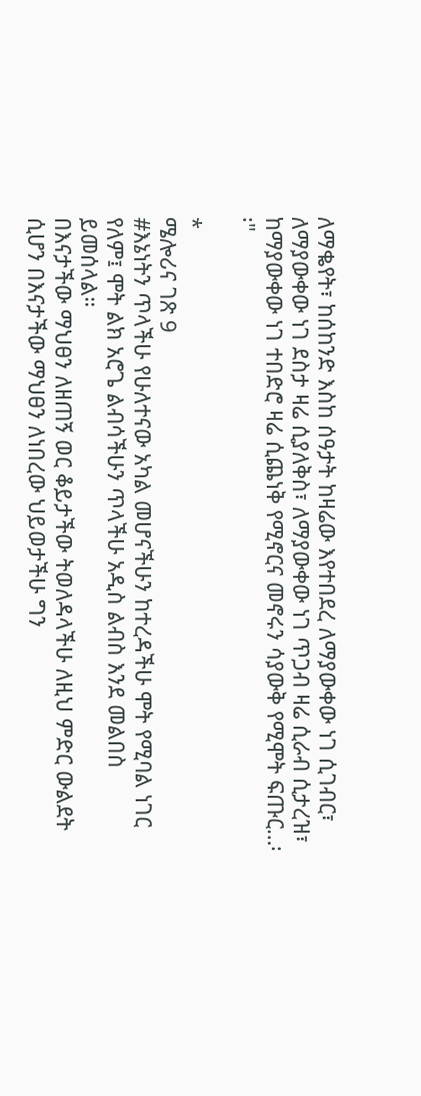ለማቈየት፣ ከሰከንድ እስከ ሰዓታት ከዛሬው እየተበደረ ለማያውቀው ነገ ሲገብር፣ ለማያውቀው ነገ ደስታ ዛሬ ሲያለቅስ፣ ለማያውቀው ነገ ጥጋብ ዛሬ ሲራብ ሲታረዝ፣ ከማያውቀው ነገ ተበድሮ ዛሬ ሲጨነቅ የሚኖርና መኖሩን ሳያውቅ የሚሞት ፍጡር…፡፡"

*
ሜሎሪና ገጽ 9
#እኔነትን ጥላችሁ የሁለተናው አካል መሆናችሁን ከተረዳችሁ ሞት የሚባል ነገር የለም፤ ሞት ልክ አሮጌ ልብሳችሁን ጥላችሁ አዲስ ልብስ እንደ መልበስ ይመሰላል።
በእናታችው ማህፀን ለዘጠኝ ወር ቆይታችው ትወለዳላችሁ ለዚህ ምድር ውልደት ሲሆን በእናታችው ማህፀን ለነበረው ህይወታችሁ ግን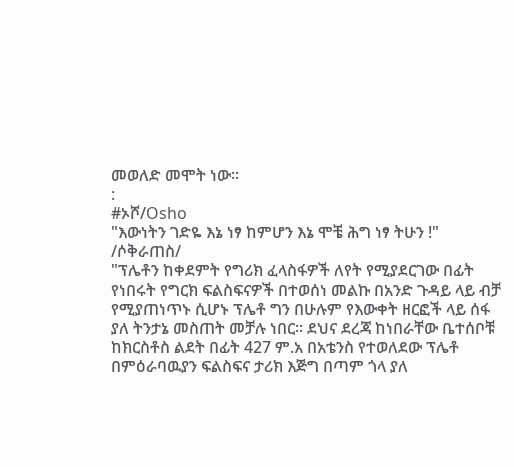መወለድ መሞት ነው።
:
#ኦሾ/Osho
"እውነትን ገድዬ እኔ ነፃ ከምሆን እኔ ሞቼ ሕግ ነፃ ትሁን !"
/ሶቅራጠስ/
"ፕሌቶን ከቀደምት የግሪክ ፈላስፋዎች ለየት የሚያደርገው በፊት የነበሩት የግርክ ፍልስፍናዎች በተወሰነ መልኩ በአንድ ጉዳይ ላይ ብቻ የሚያጠነጥኑ ሲሆኑ ፕሌቶ ግን በሁሉም የእውቀት ዘርፎች ላይ ሰፋ ያለ ትንታኔ መስጠት መቻሉ ነበር፡፡ ደህና ደረጃ ከነበራቸው ቤተሰቦቹ ከክርስቶስ ልደት በፊት 427 ም.አ በአቴንስ የተወለደው ፕሌቶ በምዕራባዉያን ፍልስፍና ታሪክ እጅግ በጣም ጎላ ያለ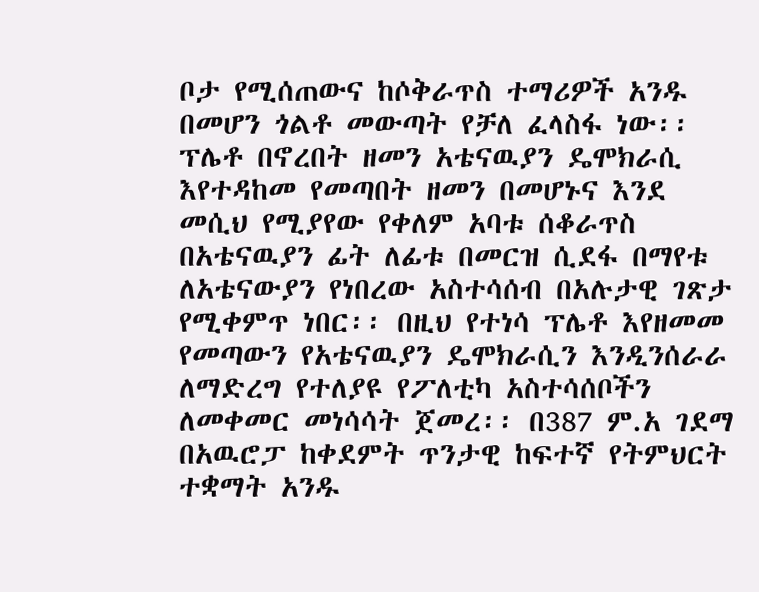ቦታ የሚሰጠውና ከሶቅራጥስ ተማሪዎች አንዱ በመሆን ጎልቶ መውጣት የቻለ ፈላስፋ ነው፡፡ ፕሌቶ በኖረበት ዘመን አቴናዉያን ዴሞክራሲ እየተዳከመ የመጣበት ዘመን በመሆኑና እንደ መሲህ የሚያየው የቀለም አባቱ ሰቆራጥስ በአቴናዉያን ፊት ለፊቱ በመርዝ ሲደፋ በማየቱ ለአቴናውያን የነበረው አስተሳሰብ በአሉታዊ ገጽታ የሚቀምጥ ነበር፡፡ በዚህ የተነሳ ፕሌቶ እየዘመመ የመጣውን የአቴናዉያን ዴሞክራሲን እንዲንሰራራ ለማድረግ የተለያዩ የፖለቲካ አስተሳሰቦችን ለመቀመር መነሳሳት ጀመረ፡፡ በ387 ም.አ ገደማ በአዉሮፓ ከቀደምት ጥንታዊ ከፍተኛ የትምህርት ተቋማት አንዱ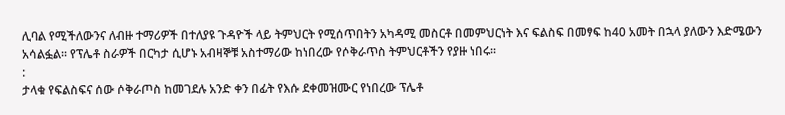ሊባል የሚችለውንና ለብዙ ተማሪዎች በተለያዩ ጉዳዮች ላይ ትምህርት የሚሰጥበትን አካዳሚ መስርቶ በመምህርነት እና ፍልስፍ በመፃፍ ከ40 አመት በኋላ ያለውን እድሜውን አሳልፏል፡፡ የፕሌቶ ስራዎች በርካታ ሲሆኑ አብዛኞቹ አስተማሪው ከነበረው የሶቅራጥስ ትምህርቶችን የያዙ ነበሩ፡፡
:
ታላቁ የፍልስፍና ሰው ሶቅራጦስ ከመገደሉ አንድ ቀን በፊት የእሱ ደቀመዝሙር የነበረው ፕሌቶ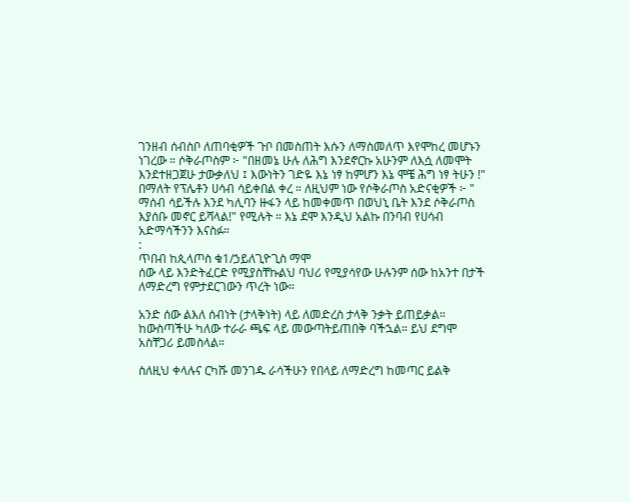ገንዘብ ሰብስቦ ለጠባቂዎች ጉቦ በመስጠት እሱን ለማስመለጥ እየሞከረ መሆኑን ነገረው ። ሶቅራጦስም ፦ "በዘመኔ ሁሉ ለሕግ እንደኖርኩ አሁንም ለእሷ ለመሞት እንደተዘጋጀሁ ታውቃለህ ፤ እውነትን ገድዬ እኔ ነፃ ከምሆን እኔ ሞቼ ሕግ ነፃ ትሁን !" በማለት የፕሌቶን ሀሳብ ሳይቀበል ቀረ ። ለዚህም ነው የሶቅራጦስ አድናቂዎች ፦ " ማሰብ ሳይችሉ እንደ ካሊባን ዙፋን ላይ ከመቀመጥ በወህኒ ቤት እንደ ሶቅራጦስ እያሰቡ መኖር ይሻላል!" የሚሉት ። እኔ ደሞ እንዲህ አልኩ በንባብ የሀሳብ አድማሳችንን እናስፉ።
:
ጥበብ ከጲላጦስ ቁ1/ኃይለጊዮጊስ ማሞ
ሰው ላይ እንድትፈርድ የሚያስቸኩልህ ባህሪ የሚያሳየው ሁሉንም ሰው ከአንተ በታች ለማድረግ የምታደርገውን ጥረት ነው።

አንድ ሰው ልእለ ሰብነት (ታላቅነት) ላይ ለመድረስ ታላቅ ንቃት ይጠይቃል። ከውስጣችሁ ካለው ተራራ ጫፍ ላይ መውጣትይጠበቅ ባችኋል። ይህ ደግሞ አስቸጋሪ ይመስላል።

ስለዚህ ቀላሉና ርካሹ መንገዱ ራሳችሁን የበላይ ለማድረግ ከመጣር ይልቅ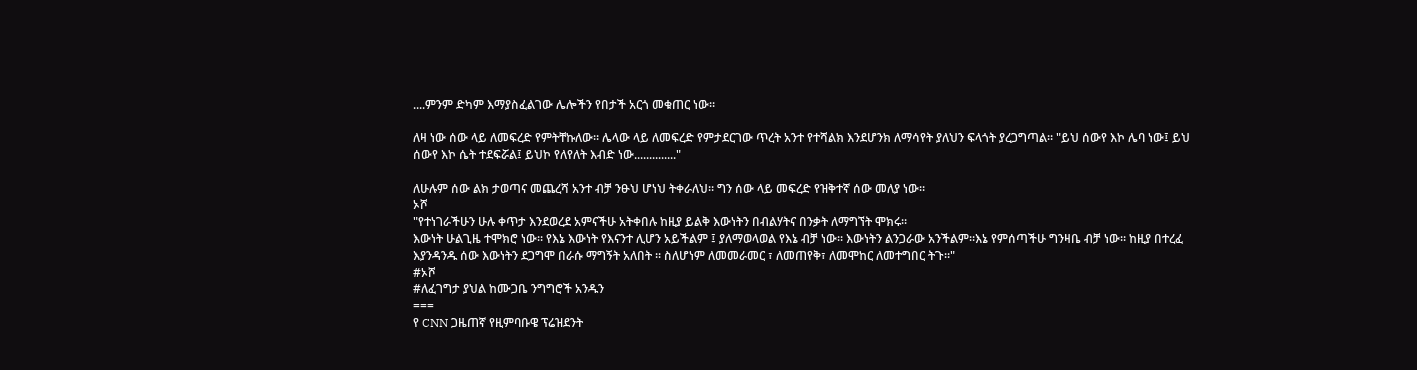....ምንም ድካም እማያስፈልገው ሌሎችን የበታች አርጎ መቁጠር ነው።

ለዛ ነው ሰው ላይ ለመፍረድ የምትቸኩለው። ሌላው ላይ ለመፍረድ የምታደርገው ጥረት አንተ የተሻልክ እንደሆንክ ለማሳየት ያለህን ፍላጎት ያረጋግጣል። "ይህ ሰውየ እኮ ሌባ ነው፤ ይህ ሰውየ እኮ ሴት ተደፍሯል፤ ይህኮ የለየለት እብድ ነው.............."

ለሁሉም ሰው ልክ ታወጣና መጨረሻ አንተ ብቻ ንፁህ ሆነህ ትቀራለህ። ግን ሰው ላይ መፍረድ የዝቅተኛ ሰው መለያ ነው።
ኦሾ
"የተነገራችሁን ሁሉ ቀጥታ እንደወረደ አምናችሁ አትቀበሉ ከዚያ ይልቅ እውነትን በብልሃትና በንቃት ለማግኘት ሞክሩ።
እውነት ሁልጊዜ ተሞክሮ ነው። የእኔ እውነት የእናንተ ሊሆን አይችልም ፤ ያለማወላወል የእኔ ብቻ ነው። እውነትን ልንጋራው አንችልም።እኔ የምሰጣችሁ ግንዛቤ ብቻ ነው። ከዚያ በተረፈ እያንዳንዱ ሰው እውነትን ደጋግሞ በራሱ ማግኝት አለበት ። ስለሆነም ለመመራመር ፣ ለመጠየቅ፣ ለመሞከር ለመተግበር ትጉ።"
#ኦሾ
#ለፈገግታ ያህል ከሙጋቤ ንግግሮች አንዱን
===
የ CNN ጋዜጠኛ የዚምባቡዌ ፕሬዝደንት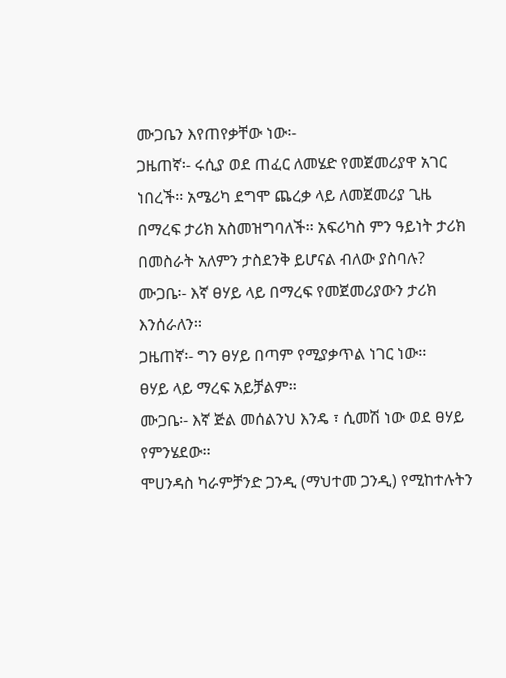ሙጋቤን እየጠየቃቸው ነው፡-
ጋዜጠኛ፡- ሩሲያ ወደ ጠፈር ለመሄድ የመጀመሪያዋ አገር ነበረች፡፡ አሜሪካ ደግሞ ጨረቃ ላይ ለመጀመሪያ ጊዜ በማረፍ ታሪክ አስመዝግባለች፡፡ አፍሪካስ ምን ዓይነት ታሪክ በመስራት አለምን ታስደንቅ ይሆናል ብለው ያስባሉ?
ሙጋቤ፡- እኛ ፀሃይ ላይ በማረፍ የመጀመሪያውን ታሪክ እንሰራለን፡፡
ጋዜጠኛ፡- ግን ፀሃይ በጣም የሚያቃጥል ነገር ነው፡፡
ፀሃይ ላይ ማረፍ አይቻልም፡፡
ሙጋቤ፡- እኛ ጅል መሰልንህ እንዴ ፣ ሲመሽ ነው ወደ ፀሃይ የምንሄደው፡፡
ሞሀንዳስ ካራምቻንድ ጋንዲ (ማህተመ ጋንዲ) የሚከተሉትን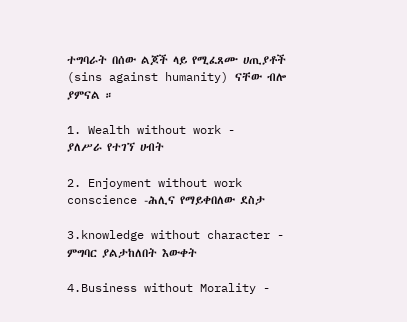ተግባራት በሰው ልጆች ላይ የሚፈጸሙ ሀጢያቶች (sins against humanity) ናቸው ብሎ ያምናል ።

1. Wealth without work -
ያለሥራ የተገኘ ሀብት

2. Enjoyment without work conscience -ሕሊና የማይቀበለው ደስታ

3.knowledge without character -
ምግባር ያልታከለበት እውቀት

4.Business without Morality -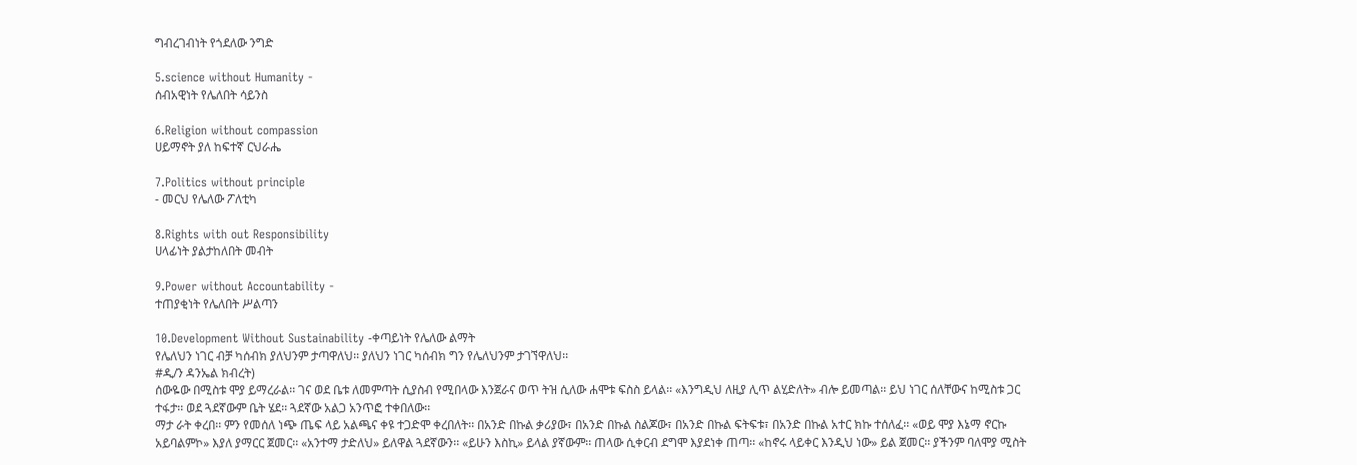ግብረገብነት የጎደለው ንግድ

5.science without Humanity -
ሰብአዊነት የሌለበት ሳይንስ

6.Religion without compassion
ሀይማኖት ያለ ከፍተኛ ርህራሔ

7.Politics without principle
- መርህ የሌለው ፖለቲካ

8.Rights with out Responsibility
ሀላፊነት ያልታከለበት መብት

9.Power without Accountability -
ተጠያቂነት የሌለበት ሥልጣን

10.Development Without Sustainability -ቀጣይነት የሌለው ልማት
የሌለህን ነገር ብቻ ካሰብክ ያለህንም ታጣዋለህ፡፡ ያለህን ነገር ካሰብክ ግን የሌለህንም ታገኘዋለህ፡፡
#ዲ/ን ዳንኤል ክብረት)
ሰውዬው በሚስቱ ሞያ ይማረራል፡፡ ገና ወደ ቤቱ ለመምጣት ሲያስብ የሚበላው እንጀራና ወጥ ትዝ ሲለው ሐሞቱ ፍስስ ይላል፡፡ «እንግዲህ ለዚያ ሊጥ ልሂድለት» ብሎ ይመጣል፡፡ ይህ ነገር ሰለቸውና ከሚስቱ ጋር ተፋታ፡፡ ወደ ጓደኛውም ቤት ሄደ፡፡ ጓደኛው አልጋ አንጥፎ ተቀበለው፡፡
ማታ ራት ቀረበ፡፡ ምን የመሰለ ነጭ ጤፍ ላይ አልጫና ቀዩ ተጋድሞ ቀረበለት፡፡ በአንድ በኩል ቃሪያው፣ በአንድ በኩል ስልጆው፣ በአንድ በኩል ፍትፍቱ፣ በአንድ በኩል አተር ክኩ ተሰለፈ፡፡ «ወይ ሞያ እኔማ ኖርኩ አይባልምኮ» እያለ ያማርር ጀመር፡፡ «አንተማ ታድለህ» ይለዋል ጓደኛውን፡፡ «ይሁን እስኪ» ይላል ያኛውም፡፡ ጠላው ሲቀርብ ደግሞ እያደነቀ ጠጣ፡፡ «ከኖሩ ላይቀር እንዲህ ነው» ይል ጀመር፡፡ ያችንም ባለሞያ ሚስት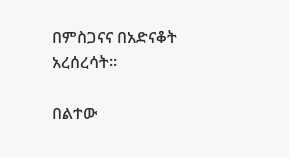በምስጋናና በአድናቆት አረሰረሳት፡፡

በልተው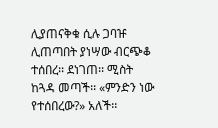ሊያጠናቅቁ ሲሉ ጋባዡ ሊጠጣበት ያነሣው ብርጭቆ ተሰበረ፡፡ ደነገጠ፡፡ ሚስት ከጓዳ መጣች፡፡ «ምንድን ነው የተሰበረው?» አለች፡፡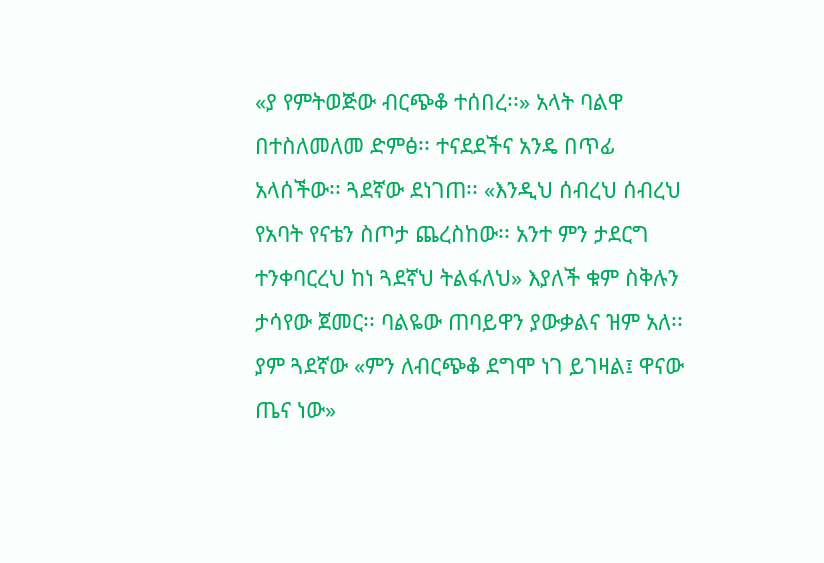«ያ የምትወጅው ብርጭቆ ተሰበረ፡፡» አላት ባልዋ በተስለመለመ ድምፅ፡፡ ተናደደችና አንዴ በጥፊ አላሰችው፡፡ ጓደኛው ደነገጠ፡፡ «እንዲህ ሰብረህ ሰብረህ የአባት የናቴን ስጦታ ጨረስከው፡፡ አንተ ምን ታደርግ ተንቀባርረህ ከነ ጓደኛህ ትልፋለህ» እያለች ቁም ስቅሉን ታሳየው ጀመር፡፡ ባልዬው ጠባይዋን ያውቃልና ዝም አለ፡፡ ያም ጓደኛው «ምን ለብርጭቆ ደግሞ ነገ ይገዛል፤ ዋናው ጤና ነው»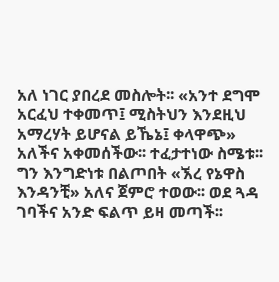አለ ነገር ያበረደ መስሎት፡፡ «አንተ ደግሞ አርፈህ ተቀመጥ፤ ሚስትህን እንደዚህ አማረሃት ይሆናል ይኼኔ፤ ቀላዋጭ» አለችና አቀመሰችው፡፡ ተፈታተነው ስሜቱ፡፡ ግን እንግድነቱ በልጦበት «ኧረ የኔዋስ እንዳንቺ» አለና ጀምሮ ተወው፡፡ ወደ ጓዳ ገባችና አንድ ፍልጥ ይዛ መጣች፡፡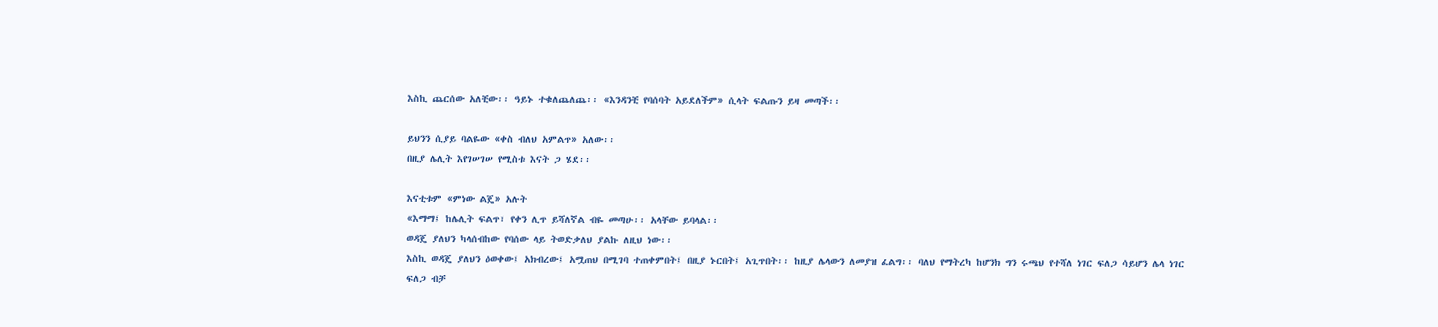እስኪ ጨርሰው አለቺው፡፡ ዓይኑ ተቁለጨለጨ፡፡ «እንዳንቺ የባሰባት አይደለችም» ሲላት ፍልጡን ይዛ መጣች፡፡

ይህንን ሲያይ ባልዬው «ቀስ ብለህ አምልጥ» አለው፡፡
በዚያ ሌሊት እየገሠገሠ የሚስቱ እናት ጋ ሄደ፡፡

እናቲቱም «ምነው ልጄ» አሉት
«እማማ፤ ከሌሊት ፍልጥ፣ የቀን ሊጥ ይሻለኛል ብዬ መጣሁ፡፡ አላቸው ይባላል፡፡
ወዳጄ ያለህን ካላሰብከው የባሰው ላይ ትወድቃለህ ያልኩ ለዚህ ነው፡፡
እስኪ ወዳጄ ያለህን ዕወቀው፤ አክብረው፤ አሟጠህ በሚገባ ተጠቀምበት፤ በዚያ ኑርበት፤ አጊጥበት፡፡ ከዚያ ሌላውን ለመያዝ ፈልግ፡፡ ባለህ የማትረካ ከሆንክ ግን ሩጫህ የተሻለ ነገር ፍለጋ ሳይሆን ሌላ ነገር ፍለጋ ብቻ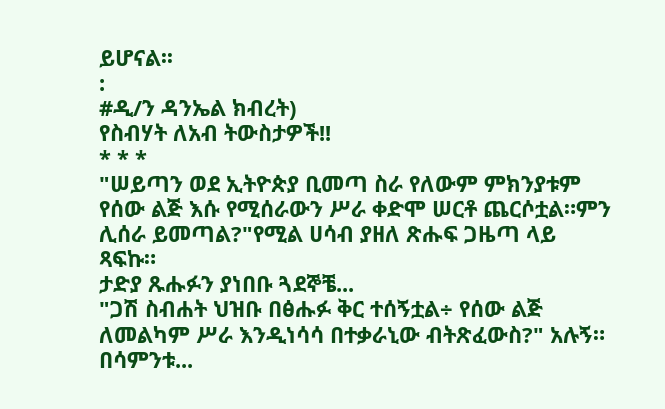ይሆናል፡፡
:
#ዲ/ን ዳንኤል ክብረት)
የስብሃት ለአብ ትውስታዎች!!
* * *
"ሠይጣን ወደ ኢትዮጵያ ቢመጣ ስራ የለውም ምክንያቱም የሰው ልጅ እሱ የሚሰራውን ሥራ ቀድሞ ሠርቶ ጨርሶቷል።ምን ሊሰራ ይመጣል?"የሚል ሀሳብ ያዘለ ጽሑፍ ጋዜጣ ላይ ጻፍኩ።
ታድያ ጹሑፉን ያነበቡ ጓደኞቼ...
"ጋሽ ስብሐት ህዝቡ በፅሑፉ ቅር ተሰኝቷል÷ የሰው ልጅ ለመልካም ሥራ እንዲነሳሳ በተቃራኒው ብትጽፈውስ?" አሉኝ።
በሳምንቱ...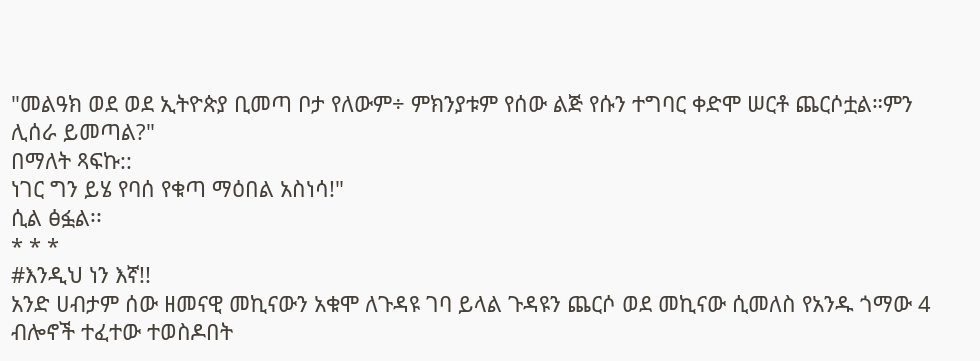"መልዓክ ወደ ወደ ኢትዮጵያ ቢመጣ ቦታ የለውም÷ ምክንያቱም የሰው ልጅ የሱን ተግባር ቀድሞ ሠርቶ ጨርሶቷል።ምን ሊሰራ ይመጣል?"
በማለት ጻፍኩ::
ነገር ግን ይሄ የባሰ የቁጣ ማዕበል አስነሳ!"
ሲል ፅፏል፡፡
* * *
#እንዲህ ነን እኛ!!
አንድ ሀብታም ሰው ዘመናዊ መኪናውን አቁሞ ለጉዳዩ ገባ ይላል ጉዳዩን ጨርሶ ወደ መኪናው ሲመለስ የአንዱ ጎማው 4 ብሎኖች ተፈተው ተወስዶበት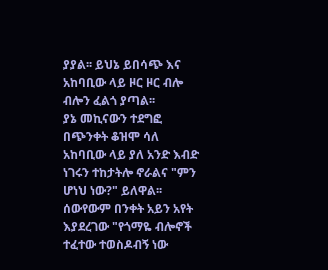ያያል፡፡ ይህኔ ይበሳጭ እና አከባቢው ላይ ዞር ዞር ብሎ ብሎን ፈልጎ ያጣል፡፡
ያኔ መኪናውን ተደግፎ በጭንቀት ቆዝሞ ሳለ አከባቢው ላይ ያለ አንድ እብድ ነገሩን ተከታትሎ ኖራልና "ምን ሆነህ ነው?" ይለዋል፡፡ሰውየውም በንቀት አይን አየት እያደረገው "የጎማዬ ብሎኖች ተፈተው ተወስዶብኝ ነው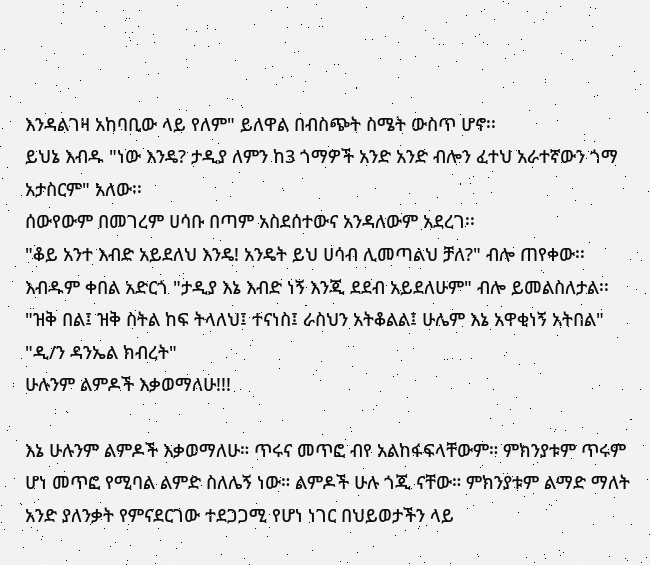እንዳልገዛ አከባቢው ላይ የለም" ይለዋል በብስጭት ስሜት ውስጥ ሆኖ፡፡
ይህኔ እብዱ "ነው እንዴ? ታዲያ ለምን ከ3 ጎማዎች አንድ አንድ ብሎን ፈተህ አራተኛውን ጎማ አታስርም" አለው፡፡
ሰውየውም በመገረም ሀሳቡ በጣም አስደሰተውና አንዳለውም አደረገ፡፡
"ቆይ አንተ እብድ አይደለህ እንዴ! አንዴት ይህ ሀሳብ ሊመጣልህ ቻለ?" ብሎ ጠየቀው፡፡
እብዱም ቀበል አድርጎ "ታዲያ እኔ እብድ ነኝ እንጂ ደደብ አይደለሁም" ብሎ ይመልስለታል፡፡
"ዝቅ በል፤ ዝቅ ስትል ከፍ ትላለህ፤ ተናነስ፤ ራስህን አትቆልል፤ ሁሌም እኔ አዋቂነኝ አትበል"
"ዲ/ን ዳንኤል ክብረት"
ሁሉንም ልምዶች እቃወማለሁ!!!

እኔ ሁሉንም ልምዶች እቃወማለሁ። ጥሩና መጥፎ ብየ አልከፋፍላቸውም። ምክንያቱም ጥሩም ሆነ መጥፎ የሚባል ልምድ ስለሌኝ ነው። ልምዶች ሁሉ ጎጂ ናቸው። ምክንያቱም ልማድ ማለት አንድ ያለንቃት የምናደርገው ተደጋጋሚ የሆነ ነገር በህይወታችን ላይ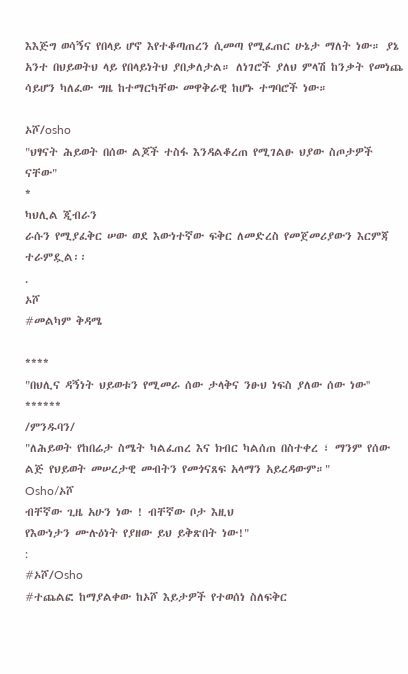እእጅግ ወሳኝና የበላይ ሆኖ እየተቆጣጠረን ሲመጣ የሚፈጠር ሁኔታ ማለት ነው። ያኔ አንተ በህይወትህ ላይ የበላይነትህ ያበቃለታል። ለነገሮች ያለህ ምላሽ ከንቃት የመነጨ ሳይሆን ካለፈው ግዜ ከተማርካቸው መዋቅራዊ ከሆኑ ተግባሮች ነው።

ኦሾ/osho
"ህፃናት ሕይወት በሰው ልጆች ተስፋ እንዳልቆረጠ የሚገልፁ ህያው ስጦታዎች ናቸው"
*
ካህሊል ጂብራን
ራሱን የሚያፈቅር ሠው ወደ እውነተኛው ፍቅር ለመድረስ የመጀመሪያውን እርምጃ ተራምዷል፡፡
.
ኦሾ
#መልካም ቅዳሜ

****
"በህሊና ዳኝነት ህይወቱን የሚመራ ሰው ታላቅና ንፁህ ነፍስ ያለው ሰው ነው''
******
/ምንዱባን/
"ለሕይወት የከበሬታ ስሜት ካልፈጠረ እና ክብር ካልሰጠ በስተቀረ ፣ ማንም የሰው ልጅ የህይወት መሠረታዊ መብትን የመጎናጸፍ አላማን አይረዳውም።"
Osho/ኦሾ
ብቸኛው ጊዜ አሁን ነው ! ብቸኛው ቦታ እዚህ
የእውነታን ሙሉዕነት የያዘው ይህ ይቅጽበት ነው!"
:
#ኦሾ/Osho
#ተጨልፎ ከማያልቀው ከኦሾ እይታዎች የተወሰነ ስለፍቅር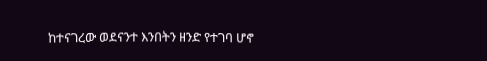ከተናገረው ወደናንተ እንበትን ዘንድ የተገባ ሆኖ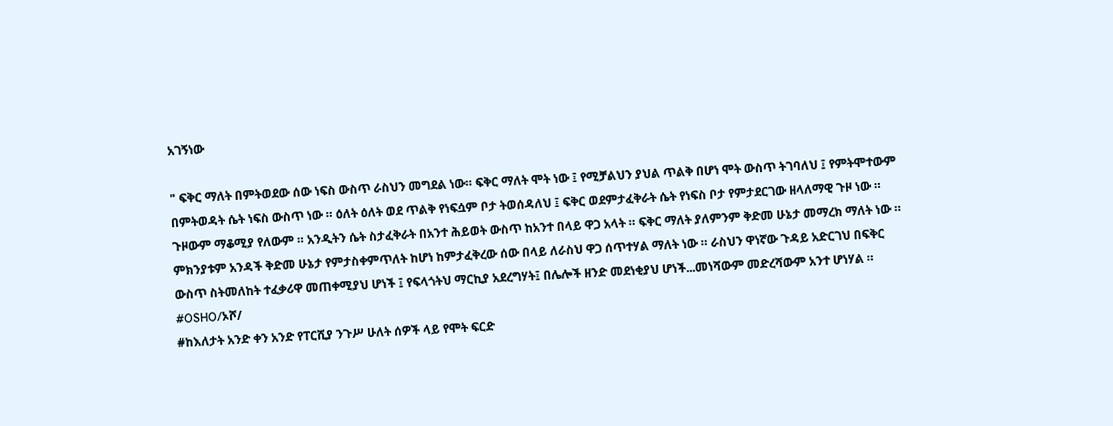አገኝነው

" ፍቅር ማለት በምትወደው ሰው ነፍስ ውስጥ ራስህን መግደል ነው። ፍቅር ማለት ሞት ነው ፤ የሚቻልህን ያህል ጥልቅ በሆነ ሞት ውስጥ ትገባለህ ፤ የምትሞተውም በምትወዳት ሴት ነፍስ ውስጥ ነው ። ዕለት ዕለት ወደ ጥልቅ የነፍሷም ቦታ ትወሰዳለህ ፤ ፍቅር ወደምታፈቅራት ሴት የነፍስ ቦታ የምታደርገው ዘላለማዊ ጉዞ ነው ። ጉዞውም ማቆሚያ የለውም ። አንዲትን ሴት ስታፈቅራት በአንተ ሕይወት ውስጥ ከአንተ በላይ ዋጋ አላት ። ፍቅር ማለት ያለምንም ቅድመ ሁኔታ መማረክ ማለት ነው ። ምክንያቱም አንዳች ቅድመ ሁኔታ የምታስቀምጥለት ከሆነ ከምታፈቅረው ሰው በላይ ለራስህ ዋጋ ሰጥተሃል ማለት ነው ። ራስህን ዋነኛው ጉዳይ አድርገህ በፍቅር ውስጥ ስትመለከት ተፈቃሪዋ መጠቀሚያህ ሆነች ፤ የፍላጎትህ ማርኪያ አደረግሃት፤ በሌሎች ዘንድ መደነቂያህ ሆነች...መነሻውም መድረሻውም አንተ ሆነሃል ።
#OSHO/ኦሾ/
#ከእለታት አንድ ቀን አንድ የፐርሺያ ንጉሥ ሁለት ሰዎች ላይ የሞት ፍርድ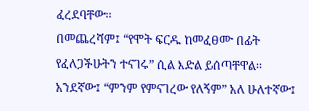ፈረደባቸው፡፡
በመጨረሻም፤ “የሞት ፍርዱ ከመፈፀሙ በፊት የፈለጋችሁትን ተናገሩ” ሲል እድል ይሰጣቸዋል፡፡
አንደኛው፤ “ምንም የምናገረው የለኝም” አለ ሁለተኛው፤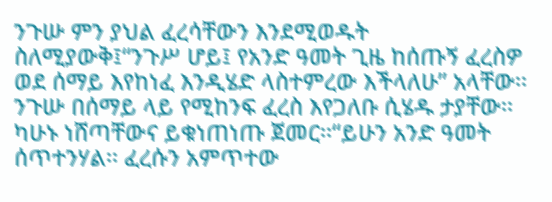ንጉሡ ምን ያህል ፈረሳቸውን እንደሚወዱት ስለሚያውቅ፤“ንጉሥ ሆይ፤ የአንድ ዓመት ጊዜ ከሰጡኝ ፈረስዎ ወደ ሰማይ እየከነፈ እንዲሄድ ላስተምረው እችላለሁ” አላቸው፡፡ንጉሡ በሰማይ ላይ የሚከንፍ ፈረስ እየጋለቡ ሲሄዱ ታያቸው፡፡ ካሁኑ ነሸጣቸውና ይቁነጠነጡ ጀመር፡፡“ይሁን አንድ ዓመት ሰጥተንሃል፡፡ ፈረሱን አምጥተው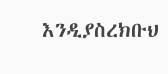እንዲያስረክቡህ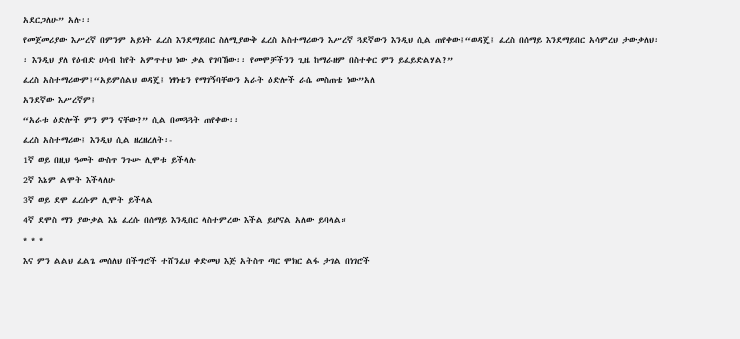አደርጋለሁ” አሉ፡፡
የመጀመሪያው እሥረኛ በምንም አይነት ፈረስ እንደማይበር ስለሚያውቅ ፈረስ አስተማሪውን እሥረኛ ጓደኛውን እንዲህ ሲል ጠየቀው፤“ወዳጄ፤ ፈረስ በሰማይ እንደማይበር አሳምረህ ታውቃለህ፡፡ እንዲህ ያለ የዕብድ ሀሳብ ከየት አምጥተህ ነው ቃል የገባኸው፡፡ የመሞቻችንን ጊዜ ከማራዘም በስተቀር ምን ይፈይድልሃል?”
ፈረስ አስተማሪውም፤“አይምሰልህ ወዳጄ፤ ነፃነቴን የማገኝባቸውን አራት ዕድሎች ራሴ መስጠቴ ነው”አለ
አንደኛው እሥረኛም፤
“አራቱ ዕድሎች ምን ምን ናቸው?” ሲል በመጓጓት ጠየቀው፡፡
ፈረስ አስተማሪው፤ እንዲህ ሲል ዘረዘረለት፡-
1ኛ ወይ በዚህ ዓመት ውስጥ ንጉሡ ሊሞቱ ይችላሉ
2ኛ እኔም ልሞት እችላለሁ
3ኛ ወይ ደሞ ፈረሱም ሊሞት ይችላል
4ኛ ደሞስ ማን ያውቃል እኔ ፈረሱ በሰማይ እንዲበር ላስተምረው እችል ይሆናል አለው ይባላል።
* * *
እና ምን ልልህ ፈልጌ መሰለህ በችግሮች ተሸንፈህ ቀድመህ እጅ አትስጥ ጣር ሞክር ልፋ ታገል በነገሮች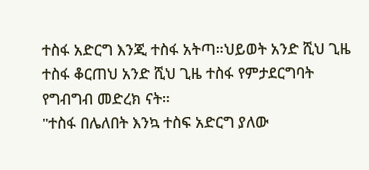ተስፋ አድርግ እንጂ ተስፋ አትጣ።ህይወት አንድ ሺህ ጊዜ ተስፋ ቆርጠህ አንድ ሺህ ጊዜ ተስፋ የምታደርግባት የግብግብ መድረክ ናት።
"ተስፋ በሌለበት እንኳ ተስፍ አድርግ ያለው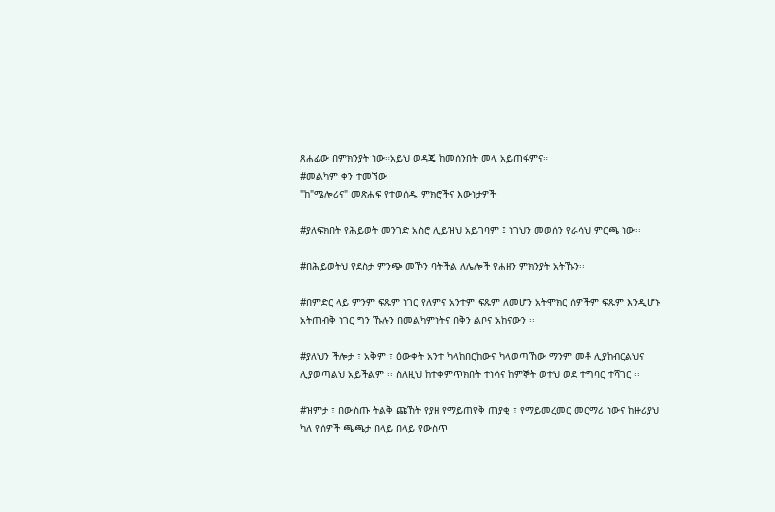ጸሐፊው በምክንያት ነው።አይህ ወዳጄ ከመሰንበት መላ አይጠፋምና።
#መልካም ቀን ተመኘው
"ከ"ሜሎሪና" መጽሐፍ የተወሰዱ ምክሮችና እውነታዎች

#ያለፍክበት የሕይወት መንገድ አስሮ ሊይዝህ አይገባም ፤ ነገህን መወሰን የራሳህ ምርጫ ነው፡፡

#በሕይወትህ የደስታ ምንጭ መኾን ባትችል ለሌሎች የሐዘን ምክንያት አትኹን፡፡

#በምድር ላይ ምንም ፍጹም ነገር የለምና አንተም ፍጹም ለመሆን አትሞክር ሰዎችም ፍጹም እንዲሆኑ አትጠብቅ ነገር ግን ኹሉን በመልካምነትና በቅን ልቦና አከናውን ፡፡

#ያለህን ችሎታ ፣ አቅም ፣ ዕውቀት አንተ ካላከበርከውና ካላወጣኸው ማንም መቶ ሊያከብርልህና ሊያወጣልህ አይችልም ፡፡ ስለዚህ ከተቀምጥክበት ተነሳና ከምኞት ወተህ ወደ ተግባር ተሻገር ፡፡

#ዝምታ ፣ በውስጡ ትልቅ ጩኸት የያዘ የማይጠየቅ ጠያቂ ፣ የማይመረመር መርማሪ ነውና ከዙሪያህ ካለ የሰዎች ጫጫታ በላይ በላይ የውስጥ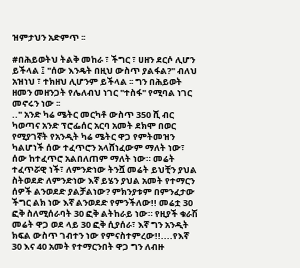ዝምታህን አድምጥ ፡፡

#በሕይወትህ ትልቅ መከራ ፣ ችግር ፣ ሀዘን ደርሶ ሊሆን ይችላል ፤ "ሰው እንዴት በዚህ ውስጥ ያልፋል?" ብለህ አዝነህ ፣ ተክዘህ ሊሆንም ይችላል ፡፡ ግን በሕይወት ዘመን መዘንጋት የሌለብህ ነገር "ተስፋ" የሚባል ነገር መኖሩን ነው ፡፡
.." አንድ ካሬ ሜትር መርካቶ ውስጥ 350 ሺ ብር ካወጣና አንድ ፕሮፌሰር አርባ አመት ደክሞ በወር የሚያገኛት የአንዲት ካሬ ሜትር ዋጋ የምትመዝን ካልሆነች ሰው ተፈጥሮን አላሸነፈውም ማለት ነው፣ ሰው ከተፈጥሮ አልበለጠም ማለት ነው። መሬት ተፈጥሯዊ ነች፣ ለምንድነው ትንሿ መሬት ይህቺን ያህል ስትወደድ ለምንድነው እኛ ይሄን ያህል አመት የተማርን ሰዎች ልንወደድ ያልቻልነው? ምክንያቱም በምንፈታው ችግር ልክ ነው እኛ ልንወደድ የምንችለው!! መሬቷ 30 ፎቅ ስለሚሰራባት 30 ፎቅ ልትከራይ ነው። የዚያች ቁራሽ መሬት ዋጋ ወደ ላይ 30 ፎቅ ሲያሰራ፣ እኛ ግን አንዲት ክፍል ውስጥ ገብተን ነው የምናስተምረው!!....የእኛ 30 እና 40 አመት የተማርንበት ዋጋ ግን ለብዙ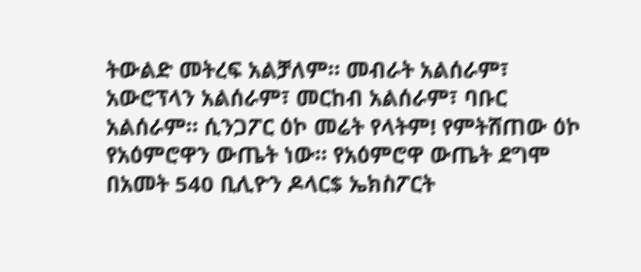ትውልድ መትረፍ አልቻለም። መብራት አልሰራም፣ አውሮፕላን አልሰራም፣ መርከብ አልሰራም፣ ባቡር አልሰራም። ሲንጋፖር ዕኮ መሬት የላትም! የምትሸጠው ዕኮ የአዕምሮዋን ውጤት ነው። የአዕምሮዋ ውጤት ደግሞ በአመት 540 ቢሊዮን ዶላር$ ኤክስፖርት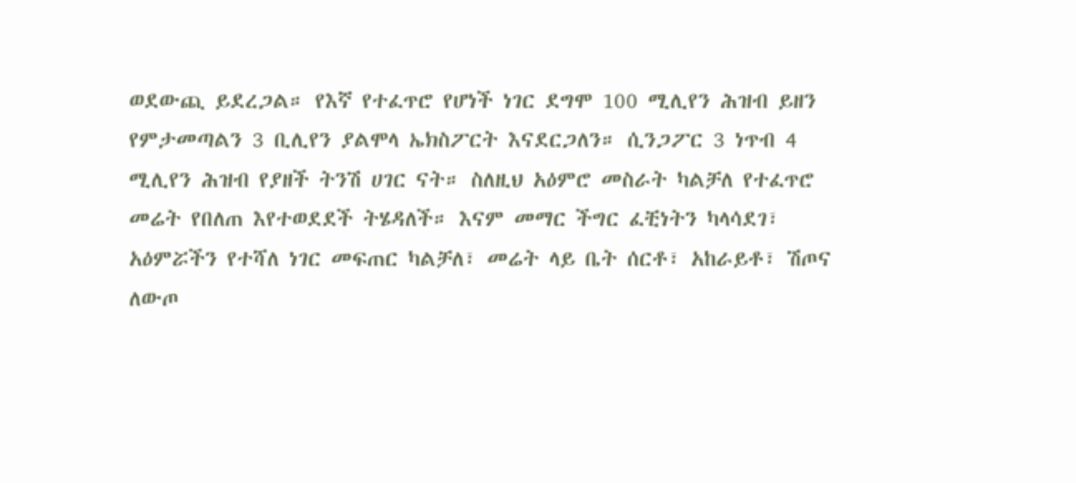ወደውጪ ይደረጋል። የእኛ የተፈጥሮ የሆነች ነገር ደግሞ 100 ሚሊየን ሕዝብ ይዘን የምታመጣልን 3 ቢሊየን ያልሞላ ኤክስፖርት እናደርጋለን። ሲንጋፖር 3 ነጥብ 4 ሚሊየን ሕዝብ የያዘች ትንሽ ሀገር ናት። ስለዚህ አዕምሮ መስራት ካልቻለ የተፈጥሮ መሬት የበለጠ እየተወደደች ትሄዳለች። እናም መማር ችግር ፈቺነትን ካላሳደገ፣ አዕምሯችን የተሻለ ነገር መፍጠር ካልቻለ፣ መሬት ላይ ቤት ሰርቶ፣ አከራይቶ፣ ሽጦና ለውጦ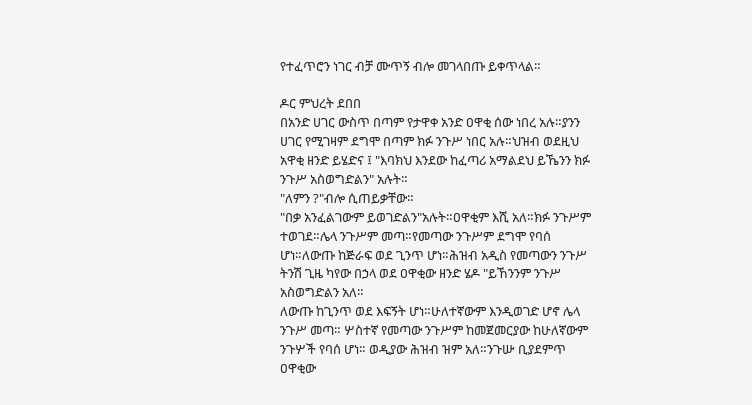የተፈጥሮን ነገር ብቻ ሙጥኝ ብሎ መገላበጡ ይቀጥላል።

ዶር ምህረት ደበበ
በአንድ ሀገር ውስጥ በጣም የታዋቀ አንድ ዐዋቂ ሰው ነበረ አሉ።ያንን ሀገር የሚገዛም ደግሞ በጣም ክፉ ንጉሥ ነበር አሉ።ህዝብ ወደዚህ አዋቂ ዘንድ ይሄድና ፤ "እባክህ እንደው ከፈጣሪ አማልደህ ይኼንን ክፉ ንጉሥ አስወግድልን" አሉት።
"ለምን ?"ብሎ ሲጠይቃቸው።
"በቃ አንፈልገውም ይወገድልን"አሉት።ዐዋቂም እሺ አለ።ክፉ ንጉሥም ተወገደ።ሌላ ንጉሥም መጣ።የመጣው ንጉሥም ደግሞ የባሰ ሆነ።ለውጡ ከጅራፍ ወደ ጊንጥ ሆነ።ሕዝብ አዲስ የመጣውን ንጉሥ ትንሽ ጊዜ ካየው በኃላ ወደ ዐዋቂው ዘንድ ሄዶ "ይኸንንም ንጉሥ አስወግድልን አለ።
ለውጡ ከጊንጥ ወደ እፍኝት ሆነ።ሁለተኛውም እንዲወገድ ሆኖ ሌላ ንጉሥ መጣ። ሦስተኛ የመጣው ንጉሥም ከመጀመርያው ከሁለኛውም ንጉሦች የባሰ ሆነ። ወዲያው ሕዝብ ዝም አለ።ንጉሡ ቢያደምጥ ዐዋቂው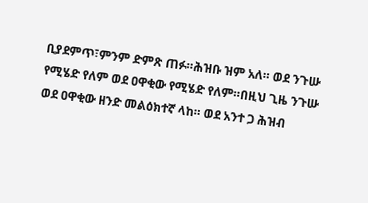ቢያደምጥ፣ምንም ድምጽ ጠፉ።ሕዝቡ ዝም አለ። ወደ ንጉሡ የሚሄድ የለም ወደ ዐዋቂው የሚሄድ የለም።በዚህ ጊዜ ንጉሡ ወደ ዐዋቂው ዘንድ መልዕክተኛ ላከ። ወደ አንተ ጋ ሕዝብ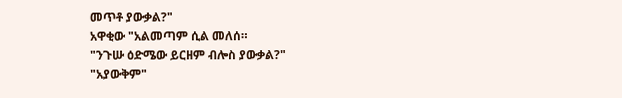መጥቶ ያውቃል?"
አዋቂው "አልመጣም ሲል መለሰ።
"ንጉሡ ዕድሜው ይርዘም ብሎስ ያውቃል?"
"አያውቅም"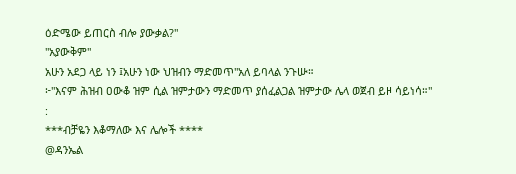ዕድሜው ይጠርስ ብሎ ያውቃል?"
"አያውቅም"
አሁን አደጋ ላይ ነን ፤አሁን ነው ህዝብን ማድመጥ"አለ ይባላል ንጉሡ።
፦"እናም ሕዝብ ዐውቆ ዝም ሲል ዝምታውን ማድመጥ ያሰፈልጋል ዝምታው ሌላ ወጀብ ይዞ ሳይነሳ።"
:
***ብቻዬን እቆማለው እና ሌሎች ****
@ዳንኤል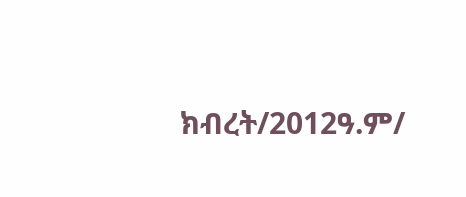ክብረት/2012ዓ.ም/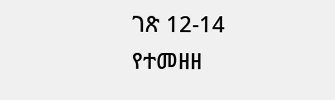ገጽ 12-14 የተመዘዘ